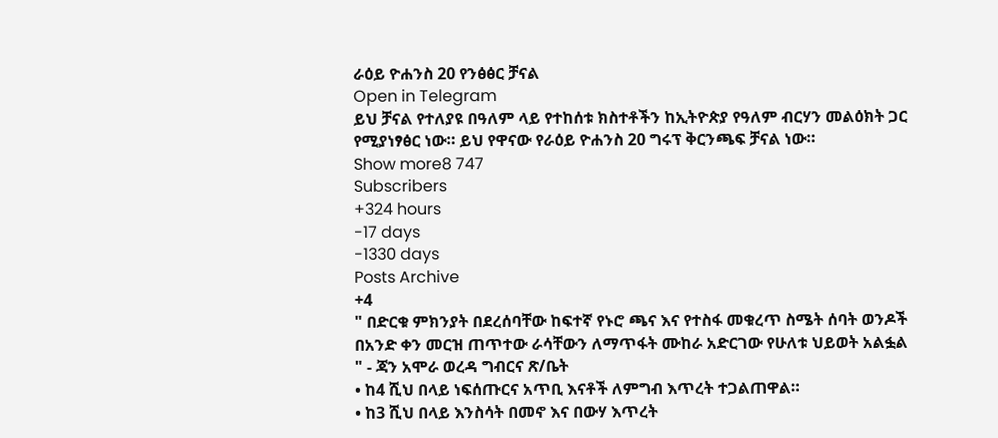ራዕይ ዮሐንስ 20 የንፅፅር ቻናል
Open in Telegram
ይህ ቻናል የተለያዩ በዓለም ላይ የተከሰቱ ክስተቶችን ከኢትዮጵያ የዓለም ብርሃን መልዕክት ጋር የሚያነፃፅር ነው። ይህ የዋናው የራዕይ ዮሐንስ 20 ግሩፕ ቅርንጫፍ ቻናል ነው።
Show more8 747
Subscribers
+324 hours
-17 days
-1330 days
Posts Archive
+4
" በድርቁ ምክንያት በደረሰባቸው ከፍተኛ የኑሮ ጫና እና የተስፋ መቁረጥ ስሜት ሰባት ወንዶች በአንድ ቀን መርዝ ጠጥተው ራሳቸውን ለማጥፋት ሙከራ አድርገው የሁለቱ ህይወት አልፏል " - ጃን አሞራ ወረዳ ግብርና ጽ/ቤት
• ከ4 ሺህ በላይ ነፍሰጡርና አጥቢ እናቶች ለምግብ እጥረት ተጋልጠዋል።
• ከ3 ሺህ በላይ እንስሳት በመኖ እና በውሃ እጥረት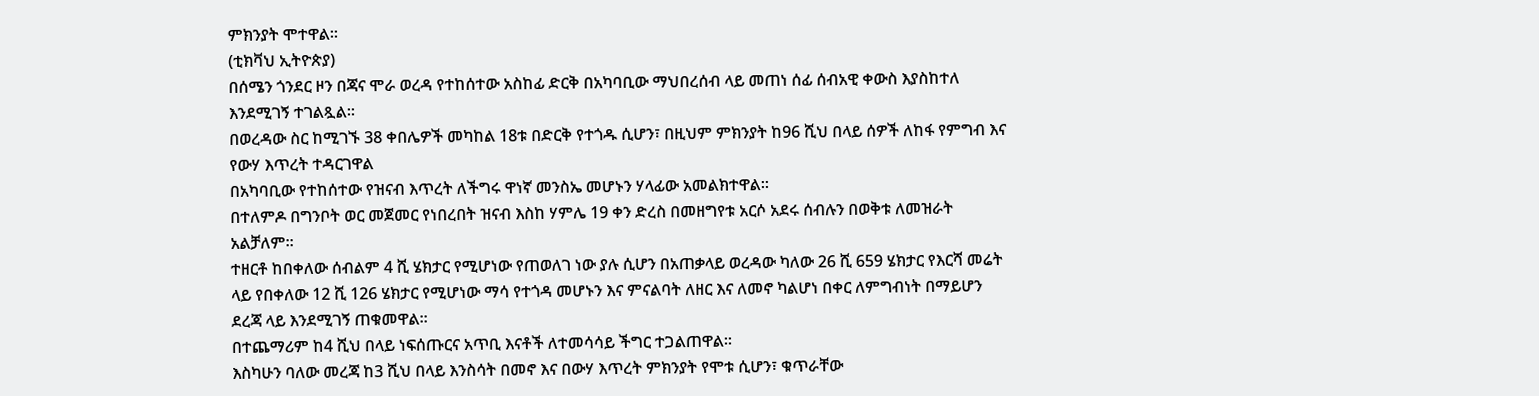ምክንያት ሞተዋል።
(ቲክቫህ ኢትዮጵያ)
በሰሜን ጎንደር ዞን በጃና ሞራ ወረዳ የተከሰተው አስከፊ ድርቅ በአካባቢው ማህበረሰብ ላይ መጠነ ሰፊ ሰብአዊ ቀውስ እያስከተለ እንደሚገኝ ተገልጿል።
በወረዳው ስር ከሚገኙ 38 ቀበሌዎች መካከል 18ቱ በድርቅ የተጎዱ ሲሆን፣ በዚህም ምክንያት ከ96 ሺህ በላይ ሰዎች ለከፋ የምግብ እና የውሃ እጥረት ተዳርገዋል
በአካባቢው የተከሰተው የዝናብ እጥረት ለችግሩ ዋነኛ መንስኤ መሆኑን ሃላፊው አመልክተዋል።
በተለምዶ በግንቦት ወር መጀመር የነበረበት ዝናብ እስከ ሃምሌ 19 ቀን ድረስ በመዘግየቱ አርሶ አደሩ ሰብሉን በወቅቱ ለመዝራት አልቻለም።
ተዘርቶ ከበቀለው ሰብልም 4 ሺ ሄክታር የሚሆነው የጠወለገ ነው ያሉ ሲሆን በአጠቃላይ ወረዳው ካለው 26 ሺ 659 ሄክታር የእርሻ መሬት ላይ የበቀለው 12 ሺ 126 ሄክታር የሚሆነው ማሳ የተጎዳ መሆኑን እና ምናልባት ለዘር እና ለመኖ ካልሆነ በቀር ለምግብነት በማይሆን ደረጃ ላይ እንደሚገኝ ጠቁመዋል።
በተጨማሪም ከ4 ሺህ በላይ ነፍሰጡርና አጥቢ እናቶች ለተመሳሳይ ችግር ተጋልጠዋል።
እስካሁን ባለው መረጃ ከ3 ሺህ በላይ እንስሳት በመኖ እና በውሃ እጥረት ምክንያት የሞቱ ሲሆን፣ ቁጥራቸው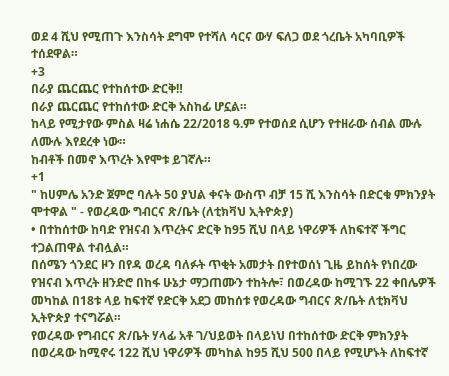ወደ 4 ሺህ የሚጠጉ እንስሳት ደግሞ የተሻለ ሳርና ውሃ ፍለጋ ወደ ጎረቤት አካባቢዎች ተሰደዋል።
+3
በራያ ጨርጨር የተከሰተው ድርቅ‼
በራያ ጨርጨር የተከሰተው ድርቅ አስከፊ ሆኗል።
ከላይ የሚታየው ምስል ዛሬ ነሐሴ 22/2018 ዓ.ም የተወሰደ ሲሆን የተዘራው ሰብል ሙሉ ለሙሉ እየደረቀ ነው።
ከብቶች በመኖ እጥረት እየሞቱ ይገኛሉ።
+1
" ከሀምሌ አንድ ጀምሮ ባሉት 50 ያህል ቀናት ውስጥ ብቻ 15 ሺ እንስሳት በድርቁ ምክንያት ሞተዋል " - የወረዳው ግብርና ጽ/ቤት (ለቲክቫህ ኢትዮጵያ)
• በተከሰተው ከባድ የዝናብ እጥረትና ድርቅ ከ95 ሺህ በላይ ነዋሪዎች ለከፍተኛ ችግር ተጋልጠዋል ተብሏል።
በሰሜን ጎንደር ዞን በየዳ ወረዳ ባለፉት ጥቂት አመታት በየተወሰነ ጊዜ ይከሰት የነበረው የዝናብ እጥረት ዘንድሮ በከፋ ሁኔታ ማጋጠሙን ተከትሎ፣ በወረዳው ከሚገኙ 22 ቀበሌዎች መካከል በ18ቱ ላይ ከፍተኛ የድርቅ አደጋ መከሰቱ የወረዳው ግብርና ጽ/ቤት ለቲክቫህ ኢትዮጵያ ተናግሯል።
የወረዳው የግብርና ጽ/ቤት ሃላፊ አቶ ገ/ህይወት በላይነህ በተከሰተው ድርቅ ምክንያት በወረዳው ከሚኖሩ 122 ሺህ ነዋሪዎች መካከል ከ95 ሺህ 500 በላይ የሚሆኑት ለከፍተኛ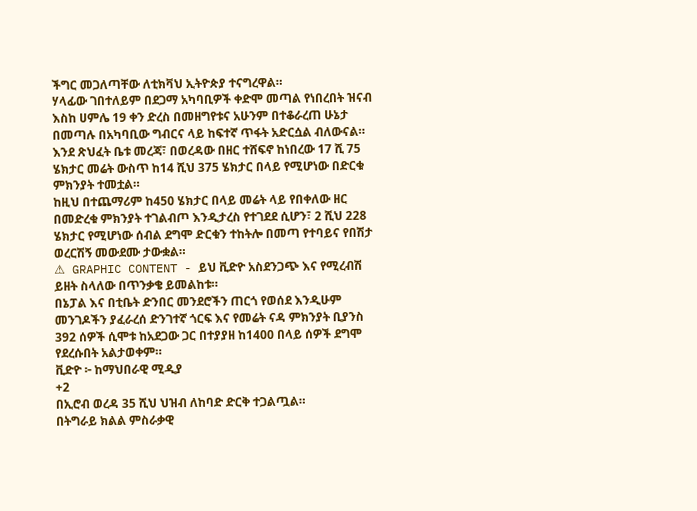ችግር መጋለጣቸው ለቲክቫህ ኢትዮጵያ ተናግረዋል።
ሃላፊው ገበተለይም በደጋማ አካባቢዎች ቀድሞ መጣል የነበረበት ዝናብ እስከ ሀምሌ 19 ቀን ድረስ በመዘግየቱና አሁንም በተቆራረጠ ሁኔታ በመጣሉ በአካባቢው ግብርና ላይ ከፍተኛ ጥፋት አድርሷል ብለውናል።
እንደ ጽህፈት ቤቱ መረጃ፣ በወረዳው በዘር ተሸፍኖ ከነበረው 17 ሺ 75 ሄክታር መሬት ውስጥ ከ14 ሺህ 375 ሄክታር በላይ የሚሆነው በድርቁ ምክንያት ተመቷል።
ከዚህ በተጨማሪም ከ450 ሄክታር በላይ መሬት ላይ የበቀለው ዘር በመድረቁ ምክንያት ተገልብጦ እንዲታረስ የተገደደ ሲሆን፣ 2 ሺህ 228 ሄክታር የሚሆነው ሰብል ደግሞ ድርቁን ተከትሎ በመጣ የተባይና የበሽታ ወረርሽኝ መውደሙ ታውቋል።
⚠ GRAPHIC CONTENT - ይህ ቪድዮ አስደንጋጭ እና የሚረብሽ ይዘት ስላለው በጥንቃቄ ይመልከቱ።
በኔፓል እና በቲቤት ድንበር መንደሮችን ጠርጎ የወሰደ እንዲሁም መንገዶችን ያፈራረሰ ድንገተኛ ጎርፍ እና የመሬት ናዳ ምክንያት ቢያንስ 392 ሰዎች ሲሞቱ ከአደጋው ጋር በተያያዘ ከ1400 በላይ ሰዎች ደግሞ የደረሱበት አልታወቀም።
ቪድዮ ፦ ከማህበራዊ ሚዲያ
+2
በኢሮብ ወረዳ 35 ሺህ ህዝብ ለከባድ ድርቅ ተጋልጧል።
በትግራይ ክልል ምስራቃዊ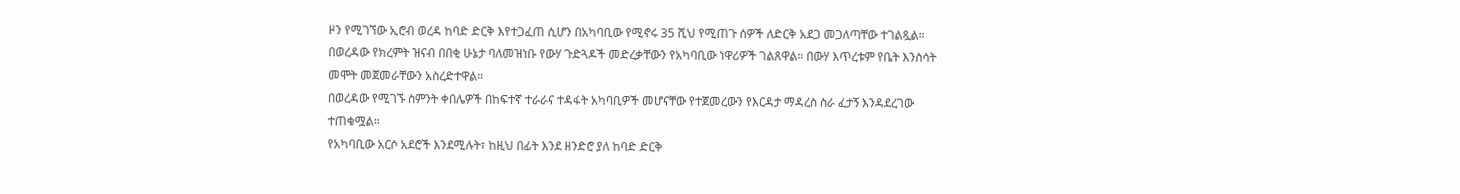ዞን የሚገኘው ኢሮብ ወረዳ ከባድ ድርቅ እየተጋፈጠ ሲሆን በአካባቢው የሚኖሩ 35 ሺህ የሚጠጉ ሰዎች ለድርቅ አደጋ መጋለጣቸው ተገልጿል።
በወረዳው የክረምት ዝናብ በበቂ ሁኔታ ባለመዝነቡ የውሃ ጉድጓዶች መድረቃቸውን የአካባቢው ነዋሪዎች ገልጸዋል። በውሃ እጥረቱም የቤት እንስሳት መሞት መጀመራቸውን አስረድተዋል።
በወረዳው የሚገኙ ስምንት ቀበሌዎች በከፍተኛ ተራራና ተዳፋት አካባቢዎች መሆናቸው የተጀመረውን የእርዳታ ማዳረስ ስራ ፈታኝ እንዳደረገው ተጠቁሟል።
የአካባቢው አርሶ አደሮች እንደሚሉት፣ ከዚህ በፊት እንደ ዘንድሮ ያለ ከባድ ድርቅ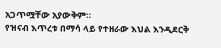አጋጥሟቸው አያውቅም።
የዝናብ እጥረቱ በማሳ ላይ የተዘራው እህል እንዲደርቅ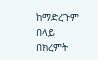ከማድረጉም በላይ በክረምት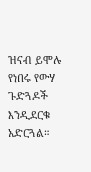ዝናብ ይሞሉ የነበሩ የውሃ ጉድጓዶች እንዲደርቁ አድርጓል።